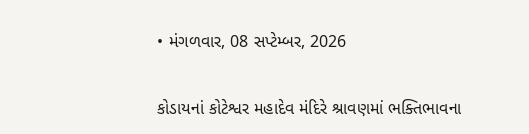• મંગળવાર, 08 સપ્ટેમ્બર, 2026

કોડાયનાં કોટેશ્વર મહાદેવ મંદિરે શ્રાવણમાં ભક્તિભાવના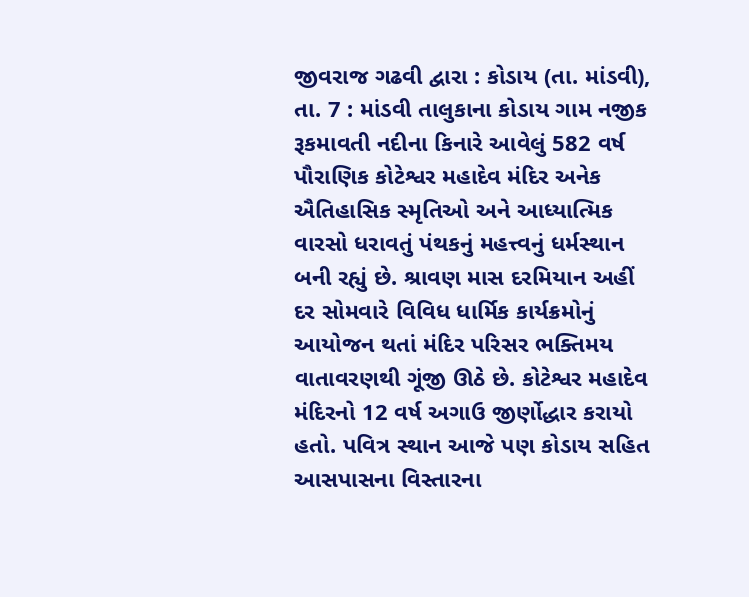જીવરાજ ગઢવી દ્વારા : કોડાય (તા. માંડવી), તા. 7 : માંડવી તાલુકાના કોડાય ગામ નજીક રૂકમાવતી નદીના કિનારે આવેલું 582 વર્ષ પૌરાણિક કોટેશ્વર મહાદેવ મંદિર અનેક ઐતિહાસિક સ્મૃતિઓ અને આધ્યાત્મિક વારસો ધરાવતું પંથકનું મહત્ત્વનું ધર્મસ્થાન બની રહ્યું છે. શ્રાવણ માસ દરમિયાન અહીં દર સોમવારે વિવિધ ધાર્મિક કાર્યક્રમોનું આયોજન થતાં મંદિર પરિસર ભક્તિમય વાતાવરણથી ગૂંજી ઊઠે છે. કોટેશ્વર મહાદેવ મંદિરનો 12 વર્ષ અગાઉ જીર્ણોદ્ધાર કરાયો હતો. પવિત્ર સ્થાન આજે પણ કોડાય સહિત આસપાસના વિસ્તારના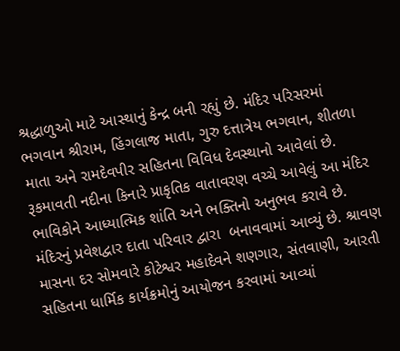શ્રદ્ધાળુઓ માટે આસ્થાનું કેન્દ્ર બની રહ્યું છે. મંદિર પરિસરમાં ભગવાન શ્રીરામ, હિંગલાજ માતા, ગુરુ દત્તાત્રેય ભગવાન, શીતળા માતા અને રામદેવપીર સહિતના વિવિધ દેવસ્થાનો આવેલાં છે. રૂકમાવતી નદીના કિનારે પ્રાકૃતિક વાતાવરણ વચ્ચે આવેલું આ મંદિર ભાવિકોને આધ્યાત્મિક શાંતિ અને ભક્તિનો અનુભવ કરાવે છે. મંદિરનું પ્રવેશદ્વાર દાતા પરિવાર દ્વારા  બનાવવામાં આવ્યું છે. શ્રાવણ માસના દર સોમવારે કોટેશ્વર મહાદેવને શણગાર, સંતવાણી, આરતી સહિતના ધાર્મિક કાર્યક્રમોનું આયોજન કરવામાં આવ્યાં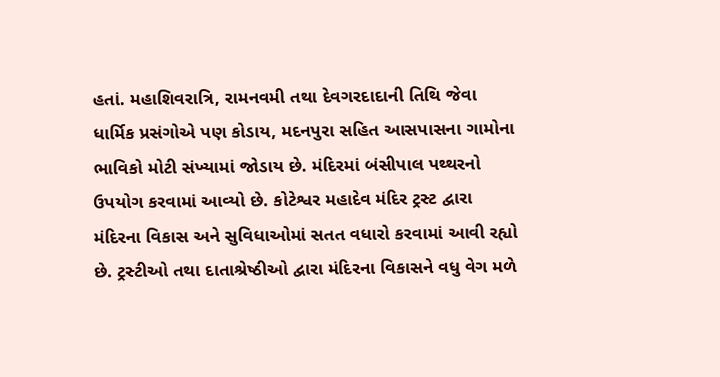હતાં. મહાશિવરાત્રિ, રામનવમી તથા દેવગરદાદાની તિથિ જેવા ધાર્મિક પ્રસંગોએ પણ કોડાય, મદનપુરા સહિત આસપાસના ગામોના ભાવિકો મોટી સંખ્યામાં જોડાય છે. મંદિરમાં બંસીપાલ પથ્થરનો ઉપયોગ કરવામાં આવ્યો છે. કોટેશ્વર મહાદેવ મંદિર ટ્રસ્ટ દ્વારા મંદિરના વિકાસ અને સુવિધાઓમાં સતત વધારો કરવામાં આવી રહ્યો છે. ટ્રસ્ટીઓ તથા દાતાશ્રેષ્ઠીઓ દ્વારા મંદિરના વિકાસને વધુ વેગ મળે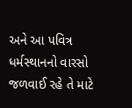અને આ પવિત્ર ધર્મસ્થાનનો વારસો જળવાઈ રહે તે માટે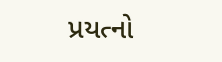પ્રયત્નો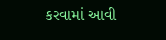કરવામાં આવી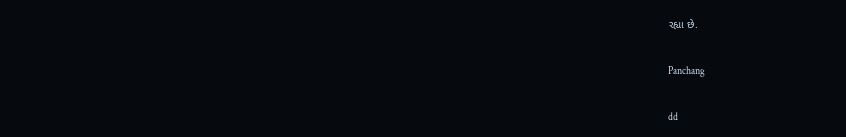રહ્યા છે.

Panchang

dd